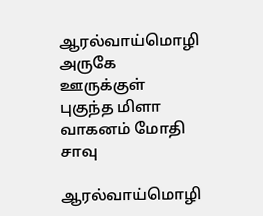ஆரல்வாய்மொழி அருகே ஊருக்குள் புகுந்த மிளா வாகனம் மோதி சாவு

ஆரல்வாய்மொழி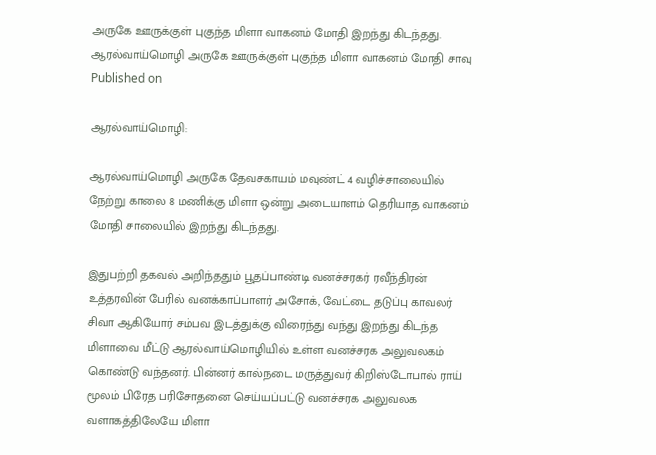அருகே ஊருக்குள் புகுந்த மிளா வாகனம் மோதி இறந்து கிடந்தது.
ஆரல்வாய்மொழி அருகே ஊருக்குள் புகுந்த மிளா வாகனம் மோதி சாவு
Published on

ஆரல்வாய்மொழி:

ஆரல்வாய்மொழி அருகே தேவசகாயம் மவுண்ட் 4 வழிச்சாலையில் நேற்று காலை 8 மணிக்கு மிளா ஒன்று அடையாளம் தெரியாத வாகனம் மோதி சாலையில் இறந்து கிடந்தது.

இதுபற்றி தகவல் அறிந்ததும் பூதப்பாண்டி வனச்சரகர் ரவீந்திரன் உத்தரவின் பேரில் வனக்காப்பாளர் அசோக், வேட்டை தடுப்பு காவலர் சிவா ஆகியோர் சம்பவ இடத்துக்கு விரைந்து வந்து இறந்து கிடந்த மிளாவை மீட்டு ஆரல்வாய்மொழியில் உள்ள வனச்சரக அலுவலகம் கொண்டு வந்தனர். பின்னர் கால்நடை மருத்துவர் கிறிஸ்டோபால் ராய் மூலம் பிரேத பரிசோதனை செய்யப்பட்டு வனச்சரக அலுவலக வளாகத்திலேயே மிளா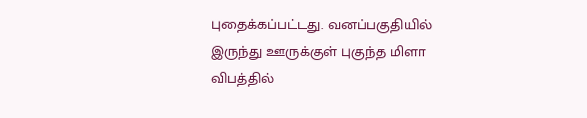புதைக்கப்பட்டது. வனப்பகுதியில் இருந்து ஊருக்குள் புகுந்த மிளா விபத்தில்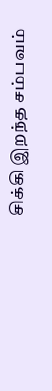சிக்கி இறந்த சம்பவம்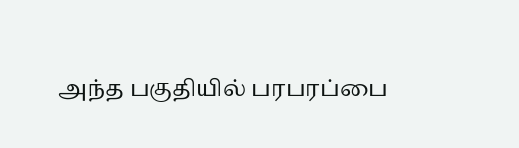அந்த பகுதியில் பரபரப்பை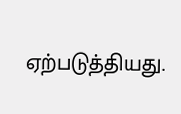ஏற்படுத்தியது.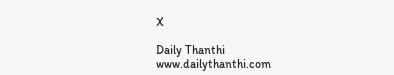X

Daily Thanthi
www.dailythanthi.com